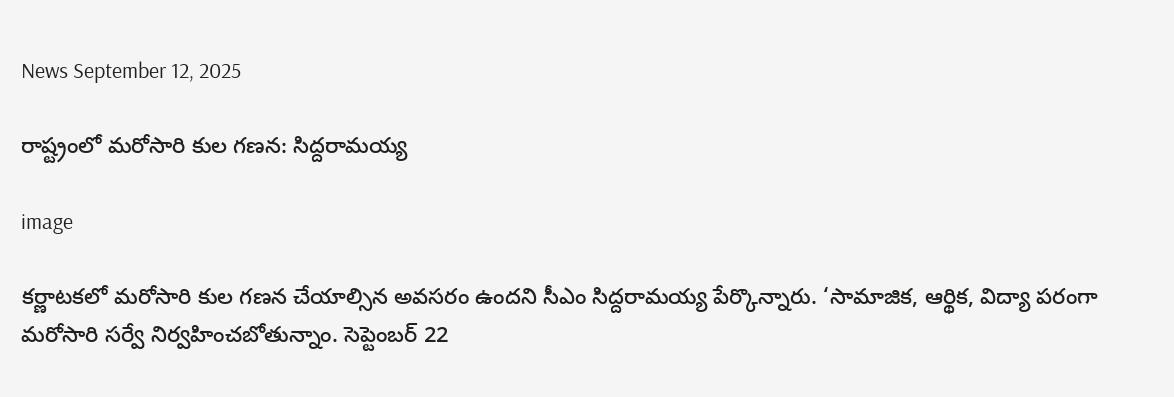News September 12, 2025

రాష్ట్రంలో మరోసారి కుల గణన: సిద్దరామయ్య

image

కర్ణాటకలో మరోసారి కుల గణన చేయాల్సిన అవసరం ఉందని సీఎం సిద్దరామయ్య పేర్కొన్నారు. ‘సామాజిక, ఆర్థిక, విద్యా పరంగా మరోసారి సర్వే నిర్వహించబోతున్నాం. సెప్టెంబర్ 22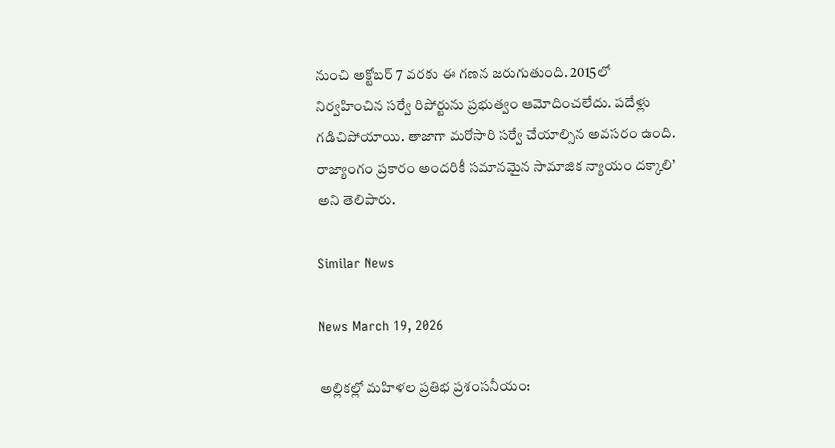నుంచి అక్టోబర్ 7 వరకు ఈ గణన జరుగుతుంది. 2015లో నిర్వహించిన సర్వే రిపోర్టును ప్రభుత్వం ఆమోదించలేదు. పదేళ్లు గడిచిపోయాయి. తాజాగా మరోసారి సర్వే చేయాల్సిన అవసరం ఉంది. రాజ్యాంగం ప్రకారం అందరికీ సమానమైన సామాజిక న్యాయం దక్కాలి’ అని తెలిపారు.

Similar News

News March 19, 2026

అల్లికల్లో మహిళల ప్రతిభ ప్రశంసనీయం: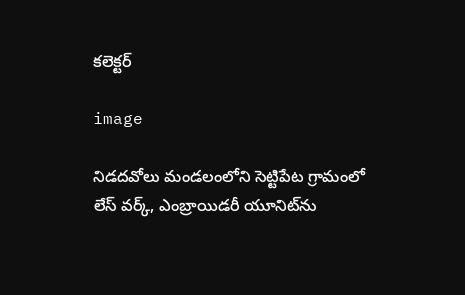కలెక్టర్

image

నిడదవోలు మండలంలోని సెట్టిపేట గ్రామంలో లేస్ వర్క్, ఎంబ్రాయిడరీ యూనిట్‌ను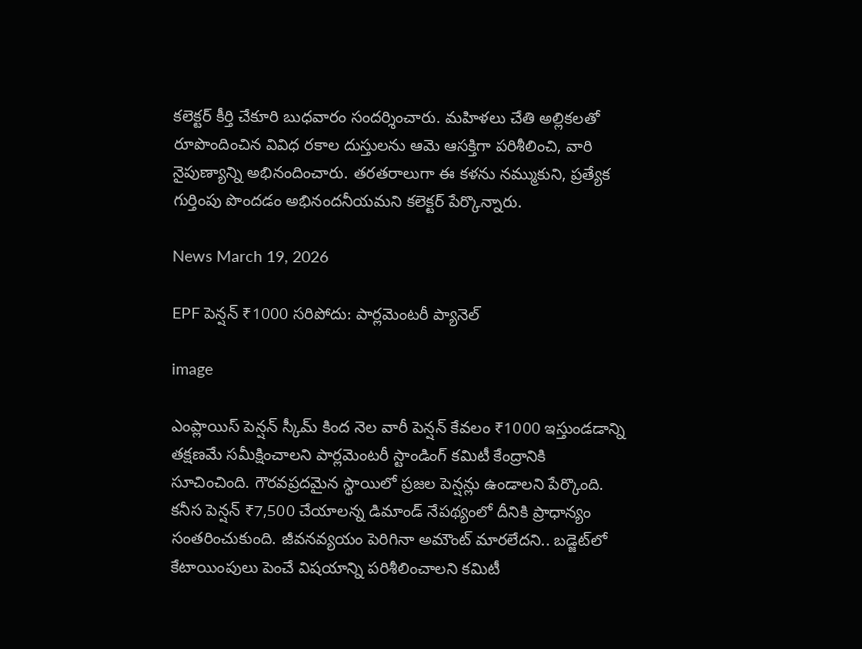కలెక్టర్ కీర్తి చేకూరి బుధవారం సందర్శించారు. మహిళలు చేతి అల్లికలతో రూపొందించిన వివిధ రకాల దుస్తులను ఆమె ఆసక్తిగా పరిశీలించి, వారి నైపుణ్యాన్ని అభినందించారు. తరతరాలుగా ఈ కళను నమ్ముకుని, ప్రత్యేక గుర్తింపు పొందడం అభినందనీయమని కలెక్టర్ పేర్కొన్నారు.

News March 19, 2026

EPF పెన్షన్ ₹1000 సరిపోదు: పార్లమెంటరీ ప్యానెల్

image

ఎంప్లాయిస్ పెన్షన్ స్కీమ్ కింద నెల వారీ పెన్షన్ కేవలం ₹1000 ఇస్తుండడాన్ని తక్షణమే సమీక్షించాలని పార్లమెంటరీ స్టాండింగ్ కమిటీ కేంద్రానికి సూచించింది. గౌరవప్రదమైన స్థాయిలో ప్రజల పెన్షన్లు ఉండాలని పేర్కొంది. కనీస పెన్షన్ ₹7,500 చేయాలన్న డిమాండ్ నేపథ్యంలో దీనికి ప్రాధాన్యం సంతరించుకుంది. జీవనవ్యయం పెరిగినా అమౌంట్ మారలేదని.. బడ్జెట్‌లో కేటాయింపులు పెంచే విషయాన్ని పరిశీలించాలని కమిటీ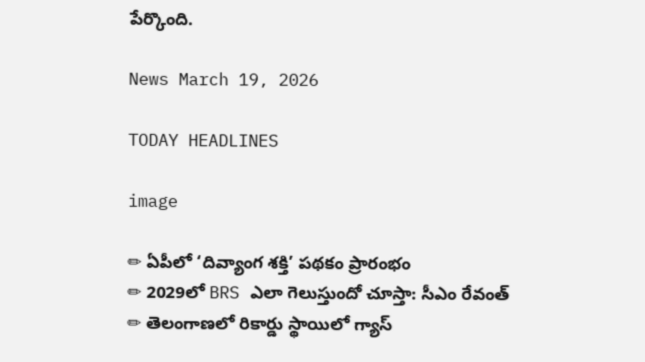పేర్కొంది.

News March 19, 2026

TODAY HEADLINES

image

✏ ఏపీలో ‘దివ్యాంగ శక్తి’ పథకం ప్రారంభం
✏ 2029లో BRS ఎలా గెలుస్తుందో చూస్తా: సీఎం రేవంత్
✏ తెలంగాణలో రికార్డు స్థాయిలో గ్యాస్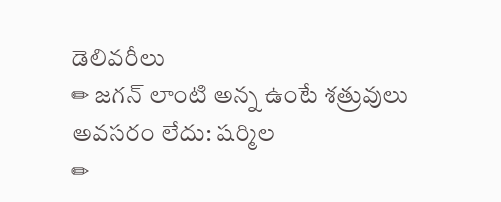డెలివరీలు
✏ జగన్ లాంటి అన్న ఉంటే శత్రువులు అవసరం లేదు: షర్మిల
✏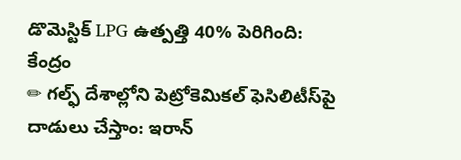డొమెస్టిక్ LPG ఉత్పత్తి 40% పెరిగింది: కేంద్రం
✏ గల్ఫ్‌ దేశాల్లోని పెట్రోకెమికల్ ఫెసిలిటీస్‌పై దాడులు చేస్తాం: ఇరాన్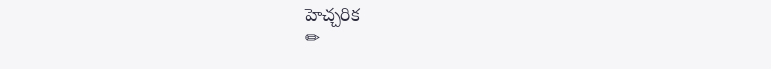హెచ్చరిక
✏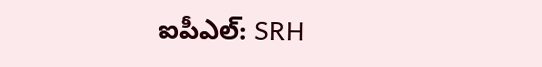ఐపీఎల్: SRH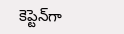కెప్టెన్‌గా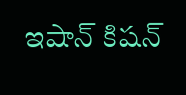ఇషాన్ కిషన్